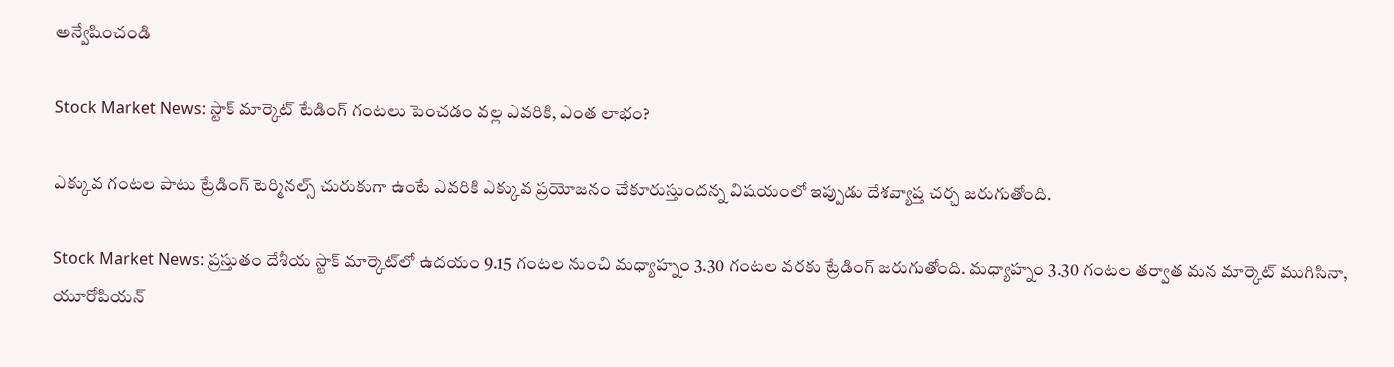అన్వేషించండి

Stock Market News: స్టాక్‌ మార్కెట్‌ టేడింగ్‌ గంటలు పెంచడం వల్ల ఎవరికి, ఎంత లాభం?

ఎక్కువ గంటల పాటు ట్రేడింగ్ టెర్మినల్స్‌ చురుకుగా ఉంటే ఎవరికి ఎక్కువ ప్రయోజనం చేకూరుస్తుందన్న విషయంలో ఇప్పుడు దేశవ్యాప్త చర్చ జరుగుతోంది.

Stock Market News: ప్రస్తుతం దేశీయ స్టాక్ మార్కెట్‌లో ఉదయం 9.15 గంటల నుంచి మధ్యాహ్నం 3.30 గంటల వరకు ట్రేడింగ్ జరుగుతోంది. మధ్యాహ్నం 3.30 గంటల తర్వాత మన మార్కెట్‌ ముగిసినా, యూరోపియన్‌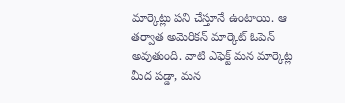మార్కెట్లు పని చేస్తూనే ఉంటాయి. ఆ తర్వాత అమెరికన్‌ మార్కెట్‌ ఓపెన్‌ అవుతుంది. వాటి ఎఫెక్ట్‌ మన మార్కెట్ల మీద పడ్డా, మన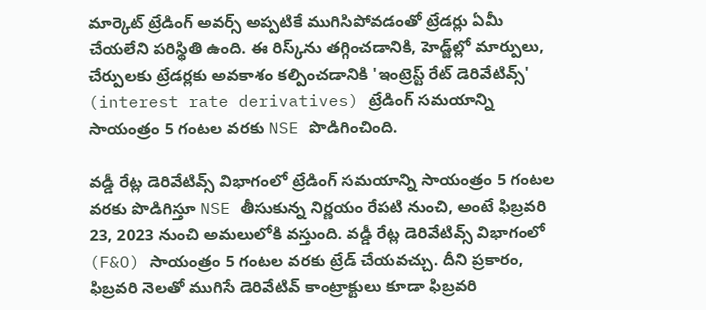మార్కెట్‌ ట్రేడింగ్‌ అవర్స్‌ అప్పటికే ముగిసిపోవడంతో ట్రేడర్లు ఏమీ చేయలేని పరిస్థితి ఉంది. ఈ రిస్క్‌ను తగ్గించడానికి, హెడ్జ్‌ల్లో మార్పులు, చేర్పులకు ట్రేడర్లకు అవకాశం కల్పించడానికి 'ఇంట్రెస్ట్‌ రేట్‌ డెరివేటివ్స్‌' (interest rate derivatives) ట్రేడింగ్ సమయాన్ని సాయంత్రం 5 గంటల వరకు NSE పొడిగించింది.

వడ్డీ రేట్ల డెరివేటివ్స్‌ విభాగంలో ట్రేడింగ్ సమయాన్ని సాయంత్రం 5 గంటల వరకు పొడిగిస్తూ NSE తీసుకున్న నిర్ణయం రేపటి నుంచి, అంటే ఫిబ్రవరి 23, 2023 నుంచి అమలులోకి వస్తుంది. వడ్డీ రేట్ల డెరివేటివ్స్‌ విభాగంలో (F&O) సాయంత్రం 5 గంటల వరకు ట్రేడ్‌ చేయవచ్చు. దీని ప్రకారం, ఫిబ్రవరి నెలతో ముగిసే డెరివేటివ్‌ కాంట్రాక్టులు కూడా ఫిబ్రవరి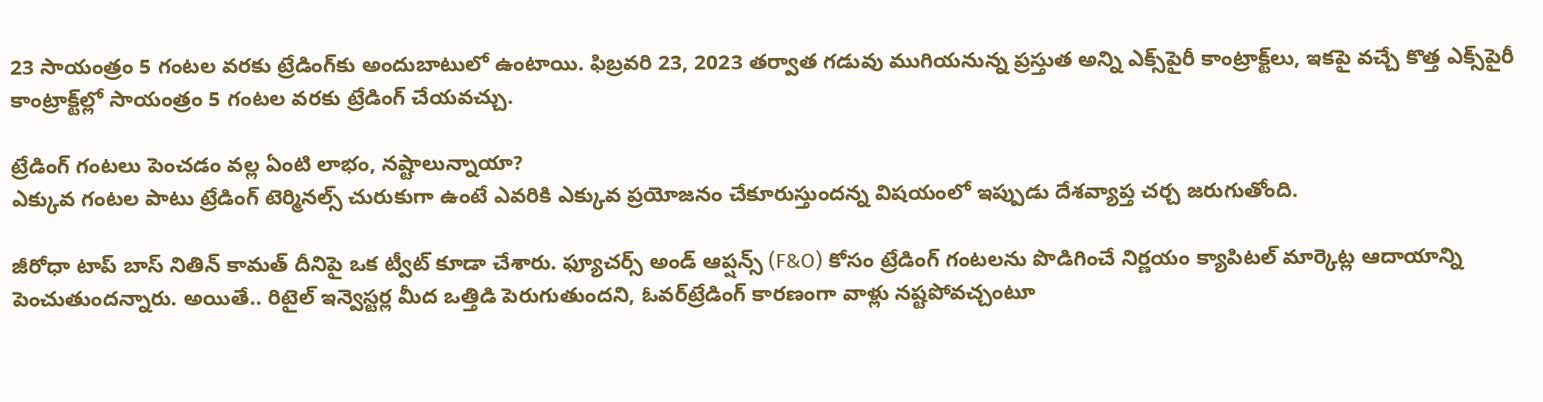23 సాయంత్రం 5 గంటల వరకు ట్రేడింగ్‌కు అందుబాటులో ఉంటాయి. ఫిబ్రవరి 23, 2023 తర్వాత గడువు ముగియనున్న ప్రస్తుత అన్ని ఎక్స్‌పైరీ కాంట్రాక్ట్‌లు, ఇకపై వచ్చే కొత్త ఎక్స్‌పైరీ కాంట్రాక్ట్‌ల్లో సాయంత్రం 5 గంటల వరకు ట్రేడింగ్‌ చేయవచ్చు.

ట్రేడింగ్‌ గంటలు పెంచడం వల్ల ఏంటి లాభం, నష్టాలున్నాయా?
ఎక్కువ గంటల పాటు ట్రేడింగ్ టెర్మినల్స్‌ చురుకుగా ఉంటే ఎవరికి ఎక్కువ ప్రయోజనం చేకూరుస్తుందన్న విషయంలో ఇప్పుడు దేశవ్యాప్త చర్చ జరుగుతోంది.

జీరోధా టాప్ బాస్ నితిన్ కామత్ దీనిపై ఒక ట్వీట్‌ కూడా చేశారు. ఫ్యూచర్స్ అండ్ ఆప్షన్స్ (F&O) కోసం ట్రేడింగ్ గంటలను పొడిగించే నిర్ణయం క్యాపిటల్ మార్కెట్ల ఆదాయాన్ని పెంచుతుందన్నారు. అయితే.. రిటైల్ ఇన్వెస్టర్ల మీద ఒత్తిడి పెరుగుతుందని, ఓవర్‌ట్రేడింగ్ కారణంగా వాళ్లు నష్టపోవచ్చంటూ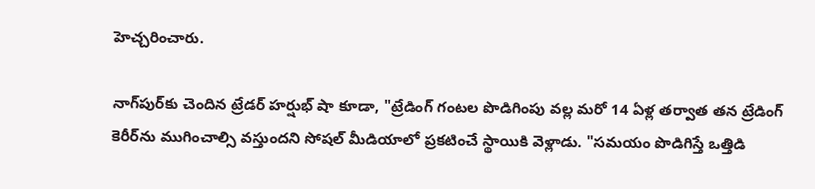హెచ్చరించారు.

నాగ్‌పుర్‌కు చెందిన ట్రేడర్‌ హర్షుభ్ షా కూడా, "ట్రేడింగ్‌ గంటల పొడిగింపు వల్ల మరో 14 ఏళ్ల తర్వాత తన ట్రేడింగ్ కెరీర్‌ను ముగించాల్సి వస్తుందని సోషల్ మీడియాలో ప్రకటించే స్థాయికి వెళ్లాడు. "సమయం పొడిగిస్తే ఒత్తిడి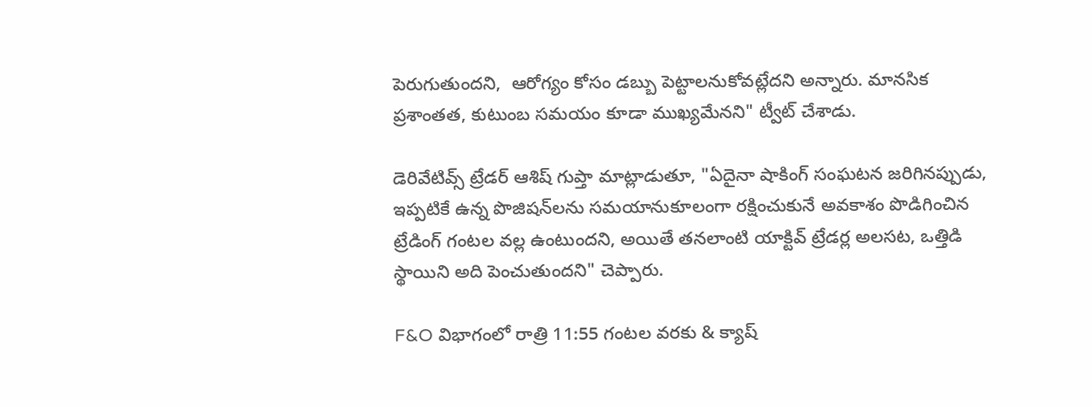పెరుగుతుందని,  ఆరోగ్యం కోసం డబ్బు పెట్టాలనుకోవట్లేదని అన్నారు. మానసిక ప్రశాంతత, కుటుంబ సమయం కూడా ముఖ్యమేనని" ట్వీట్ చేశాడు.

డెరివేటివ్స్ ట్రేడర్ ఆశిష్ గుప్తా మాట్లాడుతూ, "ఏదైనా షాకింగ్‌ సంఘటన జరిగినప్పుడు, ఇప్పటికే ఉన్న పొజిషన్‌లను సమయానుకూలంగా రక్షించుకునే అవకాశం పొడిగించిన ట్రేడింగ్ గంటల వల్ల ఉంటుందని, అయితే తనలాంటి యాక్టివ్‌ ట్రేడర్ల అలసట, ఒత్తిడి స్థాయిని అది పెంచుతుందని" చెప్పారు.

F&O విభాగంలో రాత్రి 11:55 గంటల వరకు & క్యాష్‌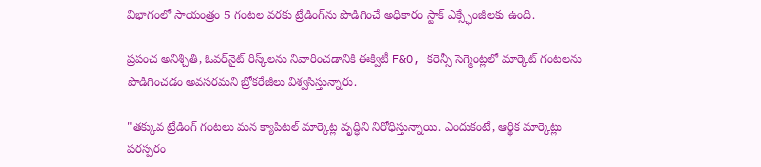విభాగంలో సాయంత్రం 5 గంటల వరకు ట్రేడింగ్‌ను పొడిగించే అధికారం స్టాక్ ఎక్స్ఛేంజీలకు ఉంది.

ప్రపంచ అనిశ్చితి, ఓవర్‌నైట్‌ రిస్క్‌లను నివారించడానికి ఈక్విటీ F&O, కరెన్సీ సెగ్మెంట్లలో మార్కెట్ గంటలను పొడిగించడం అవసరమని బ్రోకరేజీలు విశ్వసిస్తున్నారు.

"తక్కువ ట్రేడింగ్‌ గంటలు మన క్యాపిటల్‌ మార్కెట్ల వృద్ధిని నిరోధిస్తున్నాయి. ఎందుకంటే, ఆర్థిక మార్కెట్లు పరస్పరం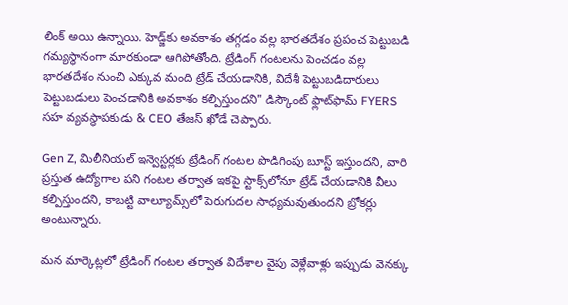లింక్‌ అయి ఉన్నాయి. హెడ్జ్‌కు అవకాశం తగ్గడం వల్ల భారతదేశం ప్రపంచ పెట్టుబడి గమ్యస్థానంగా మారకుండా ఆగిపోతోంది. ట్రేడింగ్‌ గంటలను పెంచడం వల్ల భారతదేశం నుంచి ఎక్కువ మంది ట్రేడ్‌ చేయడానికి, విదేశీ పెట్టుబడిదారులు పెట్టుబడులు పెంచడానికి అవకాశం కల్పిస్తుందని" డిస్కౌంట్ ఫ్లాట్‌ఫామ్‌ FYERS సహ వ్యవస్థాపకుడు & CEO తేజస్ ఖోడే చెప్పారు.

Gen Z, మిలీనియల్ ఇన్వెస్టర్లకు ట్రేడింగ్ గంటల పొడిగింపు బూస్ట్‌ ఇస్తుందని, వారి ప్రస్తుత ఉద్యోగాల పని గంటల తర్వాత ఇకపై స్టాక్స్‌లోనూ ట్రేడ్‌ చేయడానికి వీలు కల్పిస్తుందని, కాబట్టి వాల్యూమ్స్‌లో పెరుగుదల సాధ్యమవుతుందని బ్రోకర్లు అంటున్నారు.

మన మార్కెట్లలో ట్రేడింగ్ గంటల తర్వాత విదేశాల వైపు వెళ్లేవాళ్లు ఇప్పుడు వెనక్కు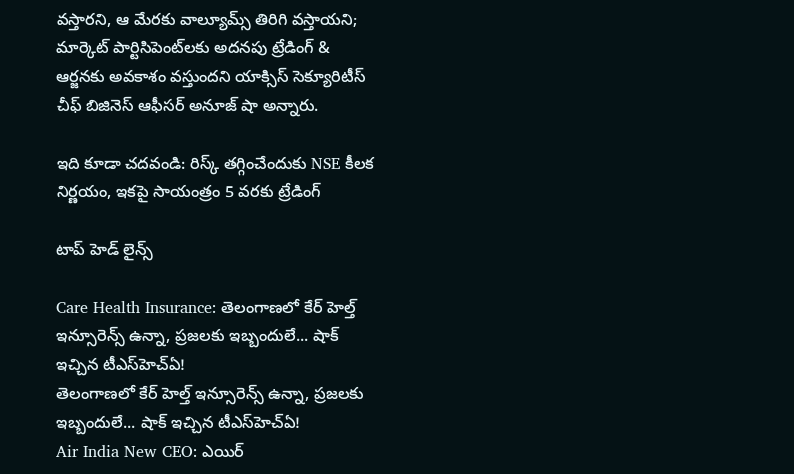వస్తారని, ఆ మేరకు వాల్యూమ్స్‌ తిరిగి వస్తాయని; మార్కెట్ పార్టిసిపెంట్‌లకు అదనపు ట్రేడింగ్ & ఆర్జనకు అవకాశం వస్తుందని యాక్సిస్ సెక్యూరిటీస్ చీఫ్ బిజినెస్ ఆఫీసర్ అనూజ్ షా అన్నారు.

ఇది కూడా చదవండి: రిస్క్‌ తగ్గించేందుకు NSE కీలక నిర్ణయం, ఇకపై సాయంత్రం 5 వరకు ట్రేడింగ్‌

టాప్ హెడ్ లైన్స్

Care Health Insurance: తెలంగాణలో కేర్ హెల్త్ ఇన్సూరెన్స్ ఉన్నా, ప్రజలకు ఇబ్బందులే... షాక్ ఇచ్చిన టీఎస్‌హెచ్‌ఏ!
తెలంగాణలో కేర్ హెల్త్ ఇన్సూరెన్స్ ఉన్నా, ప్రజలకు ఇబ్బందులే... షాక్ ఇచ్చిన టీఎస్‌హెచ్‌ఏ!
Air India New CEO: ఎయిర్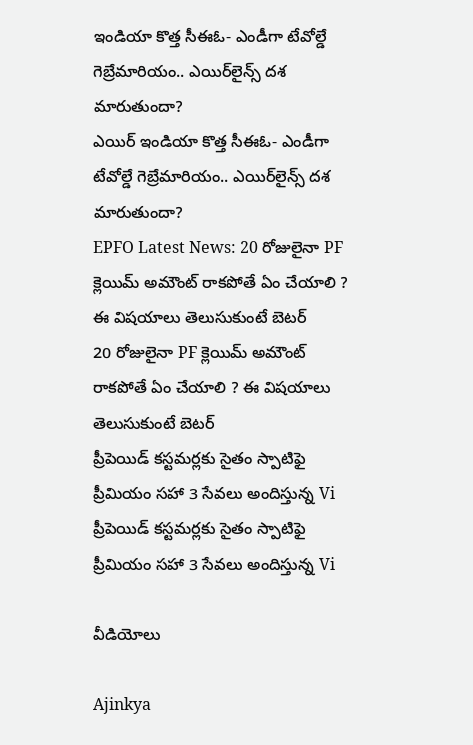ఇండియా కొత్త సీఈఓ- ఎండీగా టేవోల్డే గెబ్రేమారియం.. ఎయిర్‌లైన్స్ దశ మారుతుందా?
ఎయిర్ ఇండియా కొత్త సీఈఓ- ఎండీగా టేవోల్డే గెబ్రేమారియం.. ఎయిర్‌లైన్స్ దశ మారుతుందా?
EPFO Latest News: 20 రోజులైనా PF క్లెయిమ్ అమౌంట్ రాకపోతే ఏం చేయాలి ? ఈ విషయాలు తెలుసుకుంటే బెటర్
20 రోజులైనా PF క్లెయిమ్ అమౌంట్ రాకపోతే ఏం చేయాలి ? ఈ విషయాలు తెలుసుకుంటే బెటర్
ప్రీపెయిడ్ కస్టమర్లకు సైతం స్పాటిఫై ప్రీమియం సహా 3 సేవలు అందిస్తున్న Vi
ప్రీపెయిడ్ కస్టమర్లకు సైతం స్పాటిఫై ప్రీమియం సహా 3 సేవలు అందిస్తున్న Vi

వీడియోలు

Ajinkya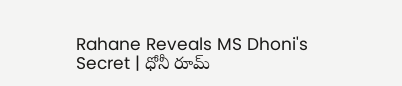Rahane Reveals MS Dhoni's Secret | ధోనీ రూమ్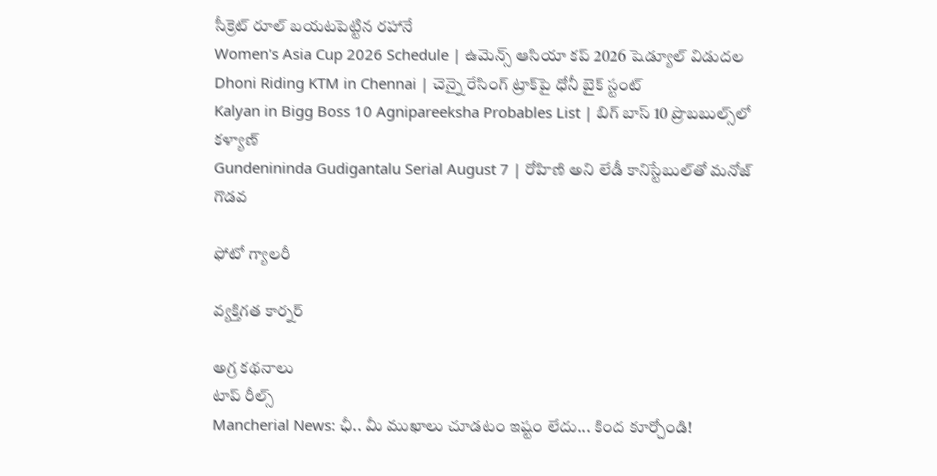సీక్రెట్ రూల్ బయటపెట్టిన రహానే
Women's Asia Cup 2026 Schedule | ఉమెన్స్ ఆసియా కప్ 2026 షెడ్యూల్ విడుదల
Dhoni Riding KTM in Chennai | చెన్నై రేసింగ్ ట్రాక్‌పై ధోనీ బైక్ స్టంట్
Kalyan in Bigg Boss 10 Agnipareeksha Probables List | బిగ్ బాస్ 10 ప్రొబబుల్స్‌లో కళ్యాణ్
Gundenininda Gudigantalu Serial August 7 | రోహిణి అని లేడీ కానిస్టేబుల్‌తో మనోజ్ గొడవ

ఫోటో గ్యాలరీ

వ్యక్తిగత కార్నర్

అగ్ర కథనాలు
టాప్ రీల్స్
Mancherial News: ఛీ.. మీ ముఖాలు చూడ‌టం ఇష్టం లేదు... కింద కూర్చోండి!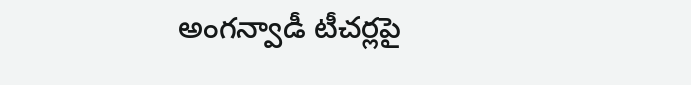అంగన్వాడీ టీచర్లపై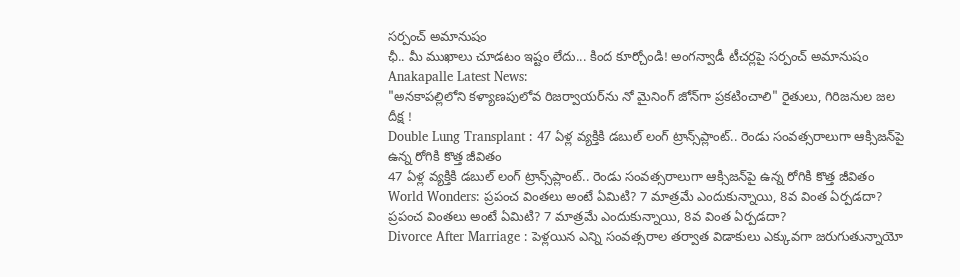సర్పంచ్ అమానుషం
ఛీ.. మీ ముఖాలు చూడ‌టం ఇష్టం లేదు... కింద కూర్చోండి! అంగన్వాడీ టీచర్లపై సర్పంచ్ అమానుషం
Anakapalle Latest News:
"అనకాపల్లిలోని కళ్యాణపులోవ రిజర్వాయర్‌ను నో మైనింగ్ జోన్‌గా ప్రకటించాలి" రైతులు, గిరిజనుల జల దీక్ష !
Double Lung Transplant : 47 ఏళ్ల వ్యక్తికి డబుల్ లంగ్ ట్రాన్స్‌ప్లాంట్.. రెండు సంవత్సరాలుగా ఆక్సిజన్‌పై ఉన్న రోగికి కొత్త జీవితం
47 ఏళ్ల వ్యక్తికి డబుల్ లంగ్ ట్రాన్స్‌ప్లాంట్.. రెండు సంవత్సరాలుగా ఆక్సిజన్‌పై ఉన్న రోగికి కొత్త జీవితం
World Wonders: ప్రపంచ వింతలు అంటే ఏమిటి? 7 మాత్రమే ఎందుకున్నాయి, 8వ వింత ఏర్పడదా?
ప్రపంచ వింతలు అంటే ఏమిటి? 7 మాత్రమే ఎందుకున్నాయి, 8వ వింత ఏర్పడదా?
Divorce After Marriage : పెళ్లయిన ఎన్ని సంవత్సరాల తర్వాత విడాకులు ఎక్కువగా జరుగుతున్నాయో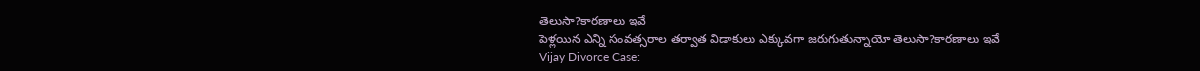తెలుసా?కారణాలు ఇవే
పెళ్లయిన ఎన్ని సంవత్సరాల తర్వాత విడాకులు ఎక్కువగా జరుగుతున్నాయో తెలుసా?కారణాలు ఇవే
Vijay Divorce Case: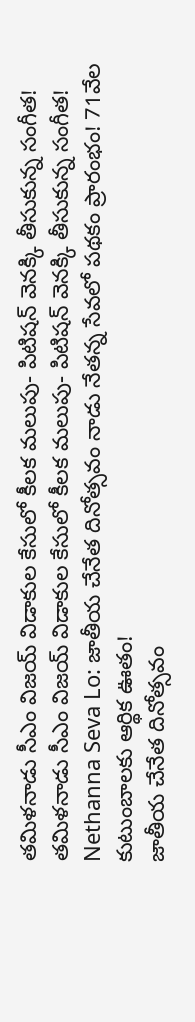తమిళనాడు సీఎం విజయ్ విడాకుల కేసులో కీలక మలుపు- పిటిషన్ వెనక్కి తీసుకున్న సంగీత!
తమిళనాడు సీఎం విజయ్ విడాకుల కేసులో కీలక మలుపు- పిటిషన్ వెనక్కి తీసుకున్న సంగీత!
Nethanna Seva Lo: జాతీయ చేనేత దినోత్సవం నాడు నేతన్న సేవలో పథకం ప్రారంభం! 71వేల కుటుంబాలకు ఆర్థిక ఊతం!
జాతీయ చేనేత దినోత్సవం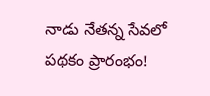నాడు నేతన్న సేవలో పథకం ప్రారంభం!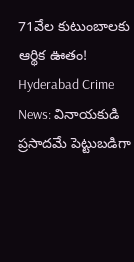71వేల కుటుంబాలకు ఆర్థిక ఊతం!
Hyderabad Crime News: వినాయకుడి ప్రసాదమే పెట్టుబడిగా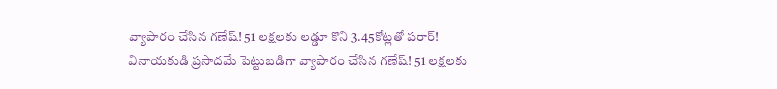వ్యాపారం చేసిన గణేష్‌! 51 లక్షలకు లడ్డూ కొని 3.45కోట్లతో పరార్‌!
వినాయకుడి ప్రసాదమే పెట్టుబడిగా వ్యాపారం చేసిన గణేష్‌! 51 లక్షలకు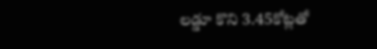లడ్డూ కొని 3.45కోట్లతో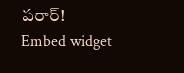పరార్‌!
Embed widget